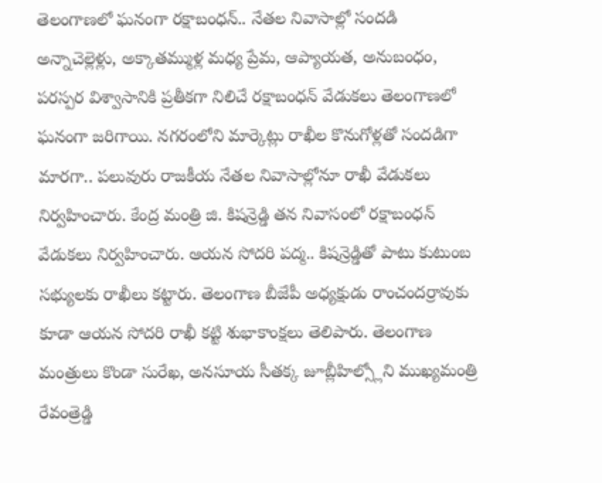తెలంగాణలో ఘనంగా రక్షాబంధన్.. నేతల నివాసాల్లో సందడి
అన్నాచెల్లెళ్లు, అక్కాతమ్ముళ్ల మధ్య ప్రేమ, ఆప్యాయత, అనుబంధం, పరస్పర విశ్వాసానికి ప్రతీకగా నిలిచే రక్షాబంధన్ వేడుకలు తెలంగాణలో ఘనంగా జరిగాయి. నగరంలోని మార్కెట్లు రాఖీల కొనుగోళ్లతో సందడిగా మారగా.. పలువురు రాజకీయ నేతల నివాసాల్లోనూ రాఖీ వేడుకలు నిర్వహించారు. కేంద్ర మంత్రి జి. కిషన్రెడ్డి తన నివాసంలో రక్షాబంధన్ వేడుకలు నిర్వహించారు. ఆయన సోదరి పద్మ.. కిషన్రెడ్డితో పాటు కుటుంబ సభ్యులకు రాఖీలు కట్టారు. తెలంగాణ బీజేపీ అధ్యక్షుడు రాంచందర్రావుకు కూడా ఆయన సోదరి రాఖీ కట్టి శుభాకాంక్షలు తెలిపారు. తెలంగాణ మంత్రులు కొండా సురేఖ, అనసూయ సీతక్క జూబ్లీహిల్స్లోని ముఖ్యమంత్రి రేవంత్రెడ్డి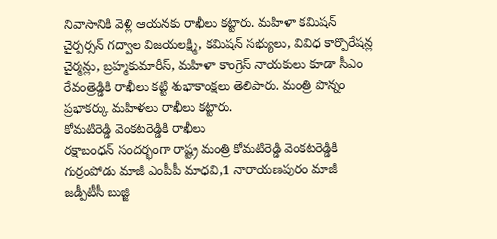నివాసానికి వెళ్లి ఆయనకు రాఖీలు కట్టారు. మహిళా కమిషన్ చైర్పర్సన్ గద్వాల విజయలక్ష్మి, కమిషన్ సభ్యులు, వివిధ కార్పొరేషన్ల చైర్మన్లు, బ్రహ్మకుమారీస్, మహిళా కాంగ్రెస్ నాయకులు కూడా సీఎం రేవంత్రెడ్డికి రాఖీలు కట్టి శుభాకాంక్షలు తెలిపారు. మంత్రి పొన్నం ప్రభాకర్కు మహిళలు రాఖీలు కట్టారు.
కోమటిరెడ్డి వెంకటరెడ్డికి రాఖీలు
రక్షాబంధన్ సందర్భంగా రాష్ట్ర మంత్రి కోమటిరెడ్డి వెంకటరెడ్డికి గుర్రంపోడు మాజీ ఎంపీపీ మాధవి,1 నారాయణపురం మాజీ జడ్పీటీసీ బుజ్జి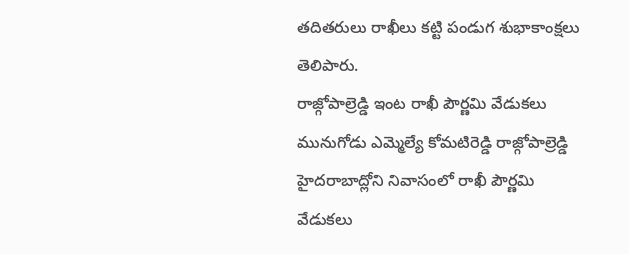తదితరులు రాఖీలు కట్టి పండుగ శుభాకాంక్షలు తెలిపారు.
రాజ్గోపాల్రెడ్డి ఇంట రాఖీ పౌర్ణమి వేడుకలు
మునుగోడు ఎమ్మెల్యే కోమటిరెడ్డి రాజ్గోపాల్రెడ్డి హైదరాబాద్లోని నివాసంలో రాఖీ పౌర్ణమి వేడుకలు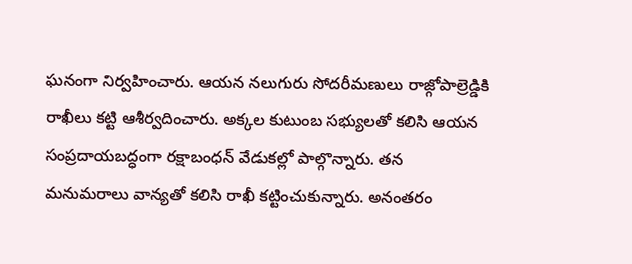ఘనంగా నిర్వహించారు. ఆయన నలుగురు సోదరీమణులు రాజ్గోపాల్రెడ్డికి రాఖీలు కట్టి ఆశీర్వదించారు. అక్కల కుటుంబ సభ్యులతో కలిసి ఆయన సంప్రదాయబద్ధంగా రక్షాబంధన్ వేడుకల్లో పాల్గొన్నారు. తన మనుమరాలు వాన్యతో కలిసి రాఖీ కట్టించుకున్నారు. అనంతరం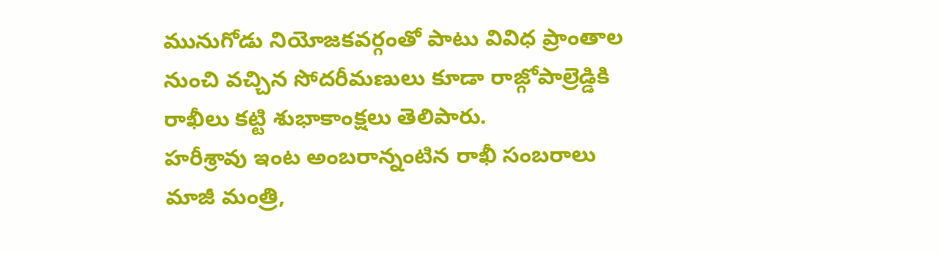మునుగోడు నియోజకవర్గంతో పాటు వివిధ ప్రాంతాల నుంచి వచ్చిన సోదరీమణులు కూడా రాజ్గోపాల్రెడ్డికి రాఖీలు కట్టి శుభాకాంక్షలు తెలిపారు.
హరీశ్రావు ఇంట అంబరాన్నంటిన రాఖీ సంబరాలు
మాజీ మంత్రి,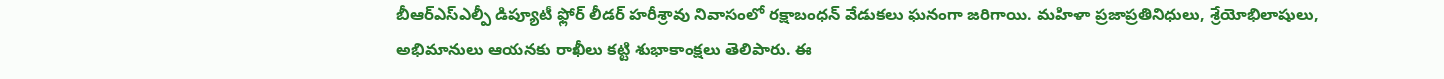బీఆర్ఎస్ఎల్పీ డిప్యూటీ ఫ్లోర్ లీడర్ హరీశ్రావు నివాసంలో రక్షాబంధన్ వేడుకలు ఘనంగా జరిగాయి. మహిళా ప్రజాప్రతినిధులు, శ్రేయోభిలాషులు, అభిమానులు ఆయనకు రాఖీలు కట్టి శుభాకాంక్షలు తెలిపారు. ఈ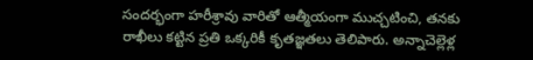సందర్భంగా హరీశ్రావు వారితో ఆత్మీయంగా ముచ్చటించి, తనకు రాఖీలు కట్టిన ప్రతి ఒక్కరికీ కృతజ్ఞతలు తెలిపారు. అన్నాచెల్లెళ్ల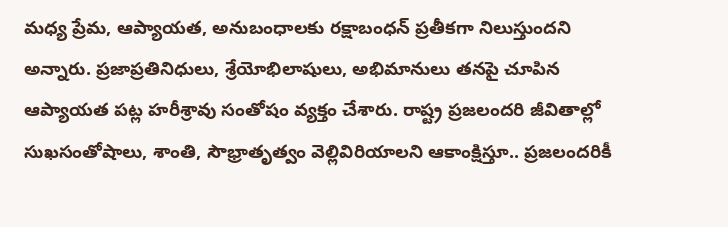మధ్య ప్రేమ, ఆప్యాయత, అనుబంధాలకు రక్షాబంధన్ ప్రతీకగా నిలుస్తుందని అన్నారు. ప్రజాప్రతినిధులు, శ్రేయోభిలాషులు, అభిమానులు తనపై చూపిన ఆప్యాయత పట్ల హరీశ్రావు సంతోషం వ్యక్తం చేశారు. రాష్ట్ర ప్రజలందరి జీవితాల్లో సుఖసంతోషాలు, శాంతి, సౌభ్రాతృత్వం వెల్లివిరియాలని ఆకాంక్షిస్తూ.. ప్రజలందరికీ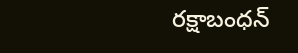రక్షాబంధన్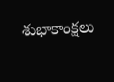శుభాకాంక్షలు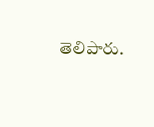తెలిపారు.